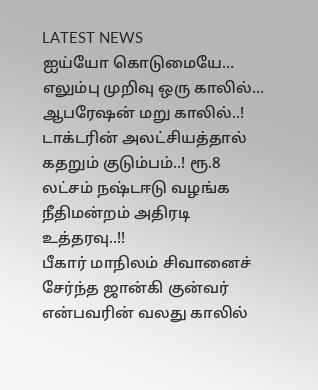LATEST NEWS
ஐய்யோ கொடுமையே… எலும்பு முறிவு ஒரு காலில்… ஆபரேஷன் மறு காலில்..! டாக்டரின் அலட்சியத்தால் கதறும் குடும்பம்..! ரூ.8 லட்சம் நஷ்டஈடு வழங்க நீதிமன்றம் அதிரடி உத்தரவு..!!
பீகார் மாநிலம் சிவானைச் சேர்ந்த ஜான்கி குன்வர் என்பவரின் வலது காலில்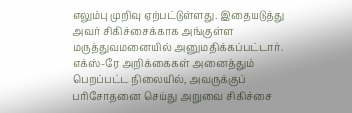எலும்பு முறிவு ஏற்பட்டுள்ளது. இதையடுத்து அவர் சிகிச்சைக்காக அங்குள்ள மருத்துவமனையில் அனுமதிக்கப்பட்டார். எக்ஸ்-ரே அறிக்கைகள் அனைத்தும் பெறப்பட்ட நிலையில், அவருக்குப் பரிசோதனை செய்து அறுவை சிகிச்சை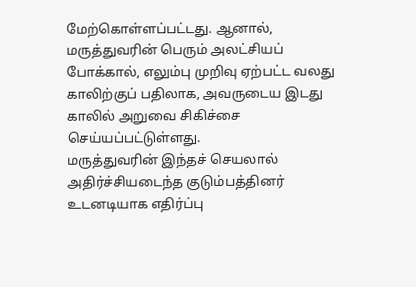மேற்கொள்ளப்பட்டது. ஆனால், மருத்துவரின் பெரும் அலட்சியப் போக்கால், எலும்பு முறிவு ஏற்பட்ட வலது காலிற்குப் பதிலாக, அவருடைய இடது காலில் அறுவை சிகிச்சை செய்யப்பட்டுள்ளது.
மருத்துவரின் இந்தச் செயலால் அதிர்ச்சியடைந்த குடும்பத்தினர் உடனடியாக எதிர்ப்பு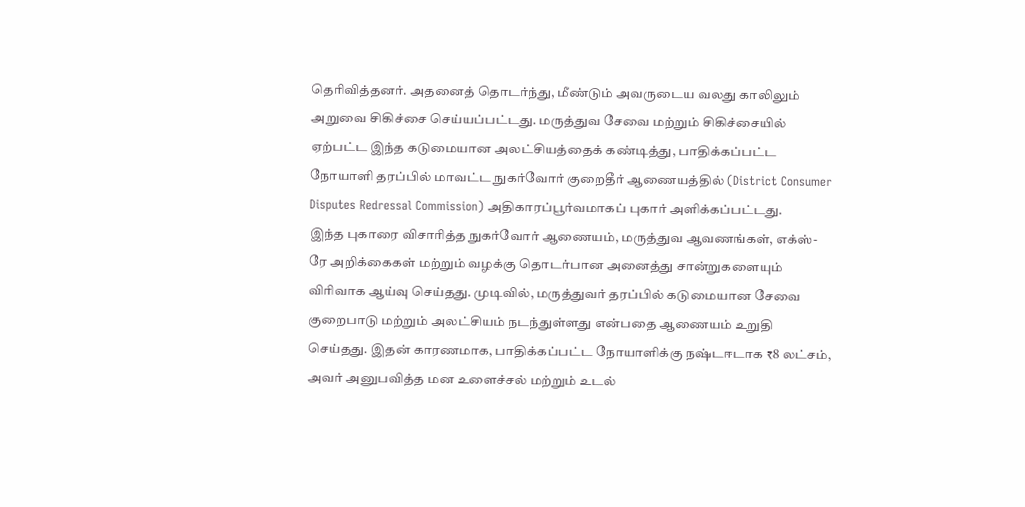தெரிவித்தனர். அதனைத் தொடர்ந்து, மீண்டும் அவருடைய வலது காலிலும் அறுவை சிகிச்சை செய்யப்பட்டது. மருத்துவ சேவை மற்றும் சிகிச்சையில் ஏற்பட்ட இந்த கடுமையான அலட்சியத்தைக் கண்டித்து, பாதிக்கப்பட்ட நோயாளி தரப்பில் மாவட்ட நுகர்வோர் குறைதீர் ஆணையத்தில் (District Consumer Disputes Redressal Commission) அதிகாரப்பூர்வமாகப் புகார் அளிக்கப்பட்டது.
இந்த புகாரை விசாரித்த நுகர்வோர் ஆணையம், மருத்துவ ஆவணங்கள், எக்ஸ்-ரே அறிக்கைகள் மற்றும் வழக்கு தொடர்பான அனைத்து சான்றுகளையும் விரிவாக ஆய்வு செய்தது. முடிவில், மருத்துவர் தரப்பில் கடுமையான சேவை குறைபாடு மற்றும் அலட்சியம் நடந்துள்ளது என்பதை ஆணையம் உறுதி செய்தது. இதன் காரணமாக, பாதிக்கப்பட்ட நோயாளிக்கு நஷ்டஈடாக ₹8 லட்சம், அவர் அனுபவித்த மன உளைச்சல் மற்றும் உடல்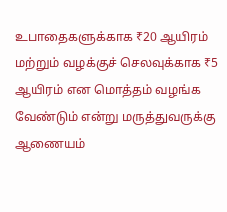உபாதைகளுக்காக ₹20 ஆயிரம் மற்றும் வழக்குச் செலவுக்காக ₹5 ஆயிரம் என மொத்தம் வழங்க வேண்டும் என்று மருத்துவருக்கு ஆணையம்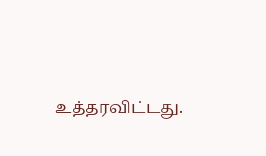உத்தரவிட்டது.